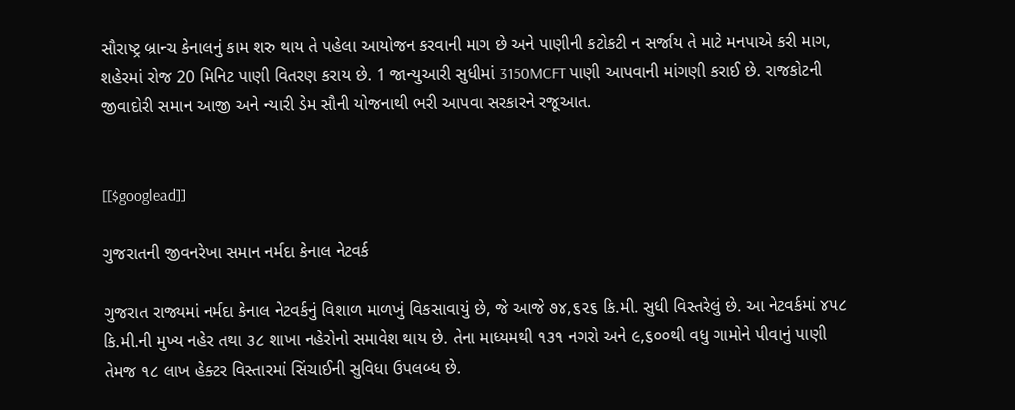સૌરાષ્ટ્ર બ્રાન્ચ કેનાલનું કામ શરુ થાય તે પહેલા આયોજન કરવાની માગ છે અને પાણીની કટોકટી ન સર્જાય તે માટે મનપાએ કરી માગ, શહેરમાં રોજ 20 મિનિટ પાણી વિતરણ કરાય છે. 1 જાન્યુઆરી સુધીમાં 3150MCFT પાણી આપવાની માંગણી કરાઈ છે. રાજકોટની જીવાદોરી સમાન આજી અને ન્યારી ડેમ સૌની યોજનાથી ભરી આપવા સરકારને રજૂઆત.


[[$googlead]]

ગુજરાતની જીવનરેખા સમાન નર્મદા કેનાલ નેટવર્ક

ગુજરાત રાજ્યમાં નર્મદા કેનાલ નેટવર્કનું વિશાળ માળખું વિકસાવાયું છે, જે આજે ૭૪,૬૨૬ કિ.મી. સુધી વિસ્તરેલું છે. આ નેટવર્કમાં ૪૫૮ કિ.મી.ની મુખ્ય નહેર તથા ૩૮ શાખા નહેરોનો સમાવેશ થાય છે. તેના માધ્યમથી ૧૩૧ નગરો અને ૯,૬૦૦થી વધુ ગામોને પીવાનું પાણી તેમજ ૧૮ લાખ હેક્ટર વિસ્તારમાં સિંચાઈની સુવિધા ઉપલબ્ધ છે.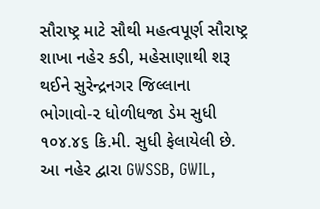સૌરાષ્ટ્ર માટે સૌથી મહત્વપૂર્ણ સૌરાષ્ટ્ર શાખા નહેર કડી, મહેસાણાથી શરૂ થઈને સુરેન્દ્રનગર જિલ્લાના ભોગાવો-૨ ધોળીધજા ડેમ સુધી ૧૦૪.૪૬ કિ.મી. સુધી ફેલાયેલી છે. આ નહેર દ્વારા GWSSB, GWIL,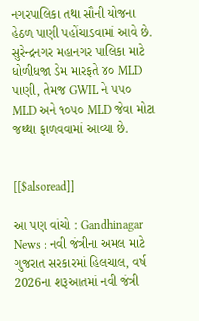નગરપાલિકા તથા સૌની યોજના હેઠળ પાણી પહોંચાડવામાં આવે છે. સુરેન્દ્રનગર મહાનગર પાલિકા માટે ધોળીધજા ડેમ મારફતે ૪૦ MLD પાણી, તેમજ GWIL ને ૫૫૦ MLD અને ૧૦૫૦ MLD જેવા મોટા જથ્થા ફાળવવામાં આવ્યા છે.


[[$alsoread]]

આ પણ વાંચો : Gandhinagar News : નવી જંત્રીના અમલ માટે ગુજરાત સરકારમાં હિલચાલ, વર્ષ 2026ના શરૂઆતમાં નવી જંત્રી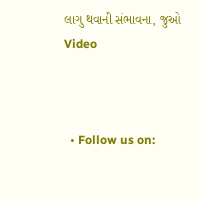લાગુ થવાની સંભાવના, જુઓ Video



  • Follow us on: